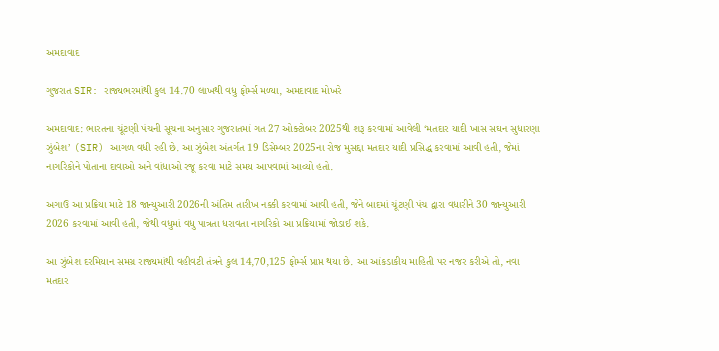અમદાવાદ

ગુજરાત SIR: રાજ્યભરમાંથી કુલ 14.70 લાખથી વધુ ફોર્મ્સ મળ્યા, અમદાવાદ મોખરે

અમદાવાદ: ભારતના ચૂંટણી પંચની સૂચના અનુસાર ગુજરાતમાં ગત 27 ઓક્ટોબર 2025થી શરૂ કરવામાં આવેલી ‘મતદાર યાદી ખાસ સઘન સુધારણા ઝુંબેશ’ (SIR) આગળ વધી રહી છે. આ ઝુંબેશ અંતર્ગત 19 ડિસેમ્બર 2025ના રોજ મુસદ્દા મતદાર યાદી પ્રસિદ્ધ કરવામાં આવી હતી, જેમાં નાગરિકોને પોતાના દાવાઓ અને વાંધાઓ રજૂ કરવા માટે સમય આપવામાં આવ્યો હતો.

અગાઉ આ પ્રક્રિયા માટે 18 જાન્યુઆરી 2026ની અંતિમ તારીખ નક્કી કરવામાં આવી હતી, જેને બાદમાં ચૂંટણી પંચ દ્વારા વધારીને 30 જાન્યુઆરી 2026 કરવામાં આવી હતી, જેથી વધુમાં વધુ પાત્રતા ધરાવતા નાગરિકો આ પ્રક્રિયામાં જોડાઈ શકે.

આ ઝુંબેશ દરમિયાન સમગ્ર રાજ્યમાંથી વહીવટી તંત્રને કુલ 14,70,125 ફોર્મ્સ પ્રાપ્ત થયા છે. આ આંકડાકીય માહિતી પર નજર કરીએ તો, નવા મતદાર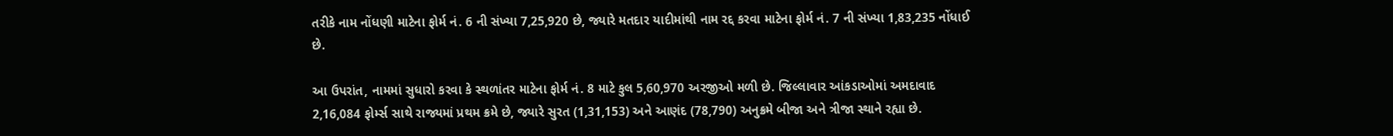તરીકે નામ નોંધણી માટેના ફોર્મ નં. 6 ની સંખ્યા 7,25,920 છે, જ્યારે મતદાર યાદીમાંથી નામ રદ્દ કરવા માટેના ફોર્મ નં. 7 ની સંખ્યા 1,83,235 નોંધાઈ છે.

આ ઉપરાંત, નામમાં સુધારો કરવા કે સ્થળાંતર માટેના ફોર્મ નં. 8 માટે કુલ 5,60,970 અરજીઓ મળી છે. જિલ્લાવાર આંકડાઓમાં અમદાવાદ 2,16,084 ફોર્મ્સ સાથે રાજ્યમાં પ્રથમ ક્રમે છે, જ્યારે સુરત (1,31,153) અને આણંદ (78,790) અનુક્રમે બીજા અને ત્રીજા સ્થાને રહ્યા છે.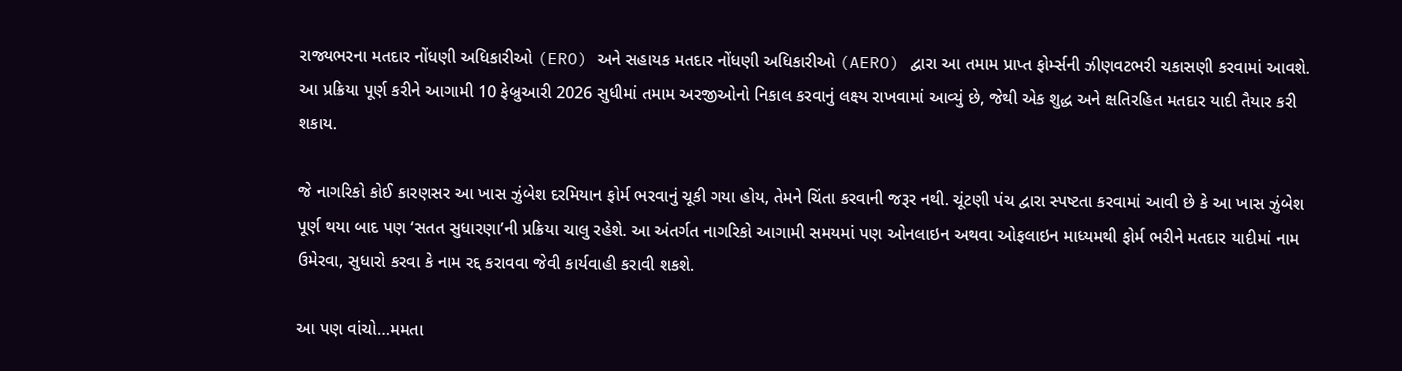રાજ્યભરના મતદાર નોંધણી અધિકારીઓ (ERO) અને સહાયક મતદાર નોંધણી અધિકારીઓ (AERO) દ્વારા આ તમામ પ્રાપ્ત ફોર્મ્સની ઝીણવટભરી ચકાસણી કરવામાં આવશે. આ પ્રક્રિયા પૂર્ણ કરીને આગામી 10 ફેબ્રુઆરી 2026 સુધીમાં તમામ અરજીઓનો નિકાલ કરવાનું લક્ષ્ય રાખવામાં આવ્યું છે, જેથી એક શુદ્ધ અને ક્ષતિરહિત મતદાર યાદી તૈયાર કરી શકાય.

જે નાગરિકો કોઈ કારણસર આ ખાસ ઝુંબેશ દરમિયાન ફોર્મ ભરવાનું ચૂકી ગયા હોય, તેમને ચિંતા કરવાની જરૂર નથી. ચૂંટણી પંચ દ્વારા સ્પષ્ટતા કરવામાં આવી છે કે આ ખાસ ઝુંબેશ પૂર્ણ થયા બાદ પણ ‘સતત સુધારણા’ની પ્રક્રિયા ચાલુ રહેશે. આ અંતર્ગત નાગરિકો આગામી સમયમાં પણ ઓનલાઇન અથવા ઓફલાઇન માધ્યમથી ફોર્મ ભરીને મતદાર યાદીમાં નામ ઉમેરવા, સુધારો કરવા કે નામ રદ્દ કરાવવા જેવી કાર્યવાહી કરાવી શકશે.

આ પણ વાંચો…મમતા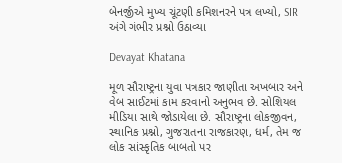બેનર્જીએ મુખ્ય ચૂંટણી કમિશનરને પત્ર લખ્યો, SIR અંગે ગંભીર પ્રશ્નો ઉઠાવ્યા

Devayat Khatana

મૂળ સૌરાષ્ટ્રના યુવા પત્રકાર જાણીતા અખબાર અને વેબ સાઈટમાં કામ કરવાનો અનુભવ છે. સોશિયલ મીડિયા સાથે જોડાયેલા છે. સૌરાષ્ટ્રના લોકજીવન, સ્થાનિક પ્રશ્નો, ગુજરાતના રાજકારણ, ધર્મ, તેમ જ લોક સાંસ્કૃતિક બાબતો પર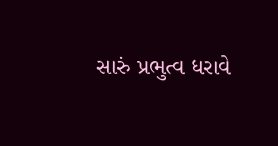સારું પ્રભુત્વ ધરાવે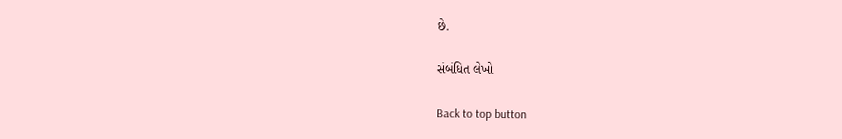છે.

સંબંધિત લેખો

Back to top button